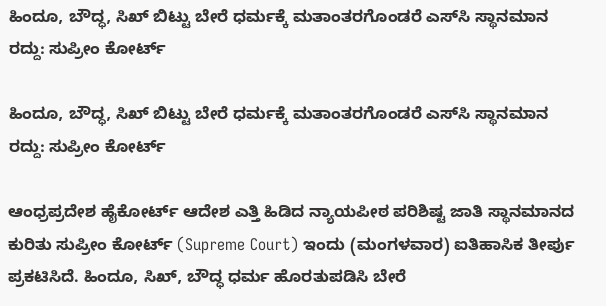ಹಿಂದೂ, ಬೌದ್ಧ, ಸಿಖ್‌ ಬಿಟ್ಟು ಬೇರೆ ಧರ್ಮಕ್ಕೆ ಮತಾಂತರಗೊಂಡರೆ ಎಸ್‌ಸಿ ಸ್ಥಾನಮಾನ ರದ್ದು: ಸುಪ್ರೀಂ ಕೋರ್ಟ್

ಹಿಂದೂ, ಬೌದ್ಧ, ಸಿಖ್‌ ಬಿಟ್ಟು ಬೇರೆ ಧರ್ಮಕ್ಕೆ ಮತಾಂತರಗೊಂಡರೆ ಎಸ್‌ಸಿ ಸ್ಥಾನಮಾನ ರದ್ದು: ಸುಪ್ರೀಂ ಕೋರ್ಟ್

ಆಂಧ್ರಪ್ರದೇಶ ಹೈಕೋರ್ಟ್‌ ಆದೇಶ ಎತ್ತಿ ಹಿಡಿದ ನ್ಯಾಯಪೀಠ ಪರಿಶಿಷ್ಟ ಜಾತಿ ಸ್ಥಾನಮಾನದ ಕುರಿತು ಸುಪ್ರೀಂ ಕೋರ್ಟ್‌ (Supreme Court) ಇಂದು (ಮಂಗಳವಾರ) ಐತಿಹಾಸಿಕ ತೀರ್ಪು ಪ್ರಕಟಿಸಿದೆ. ಹಿಂದೂ, ಸಿಖ್‌, ಬೌದ್ಧ ಧರ್ಮ ಹೊರತುಪಡಿಸಿ ಬೇರೆ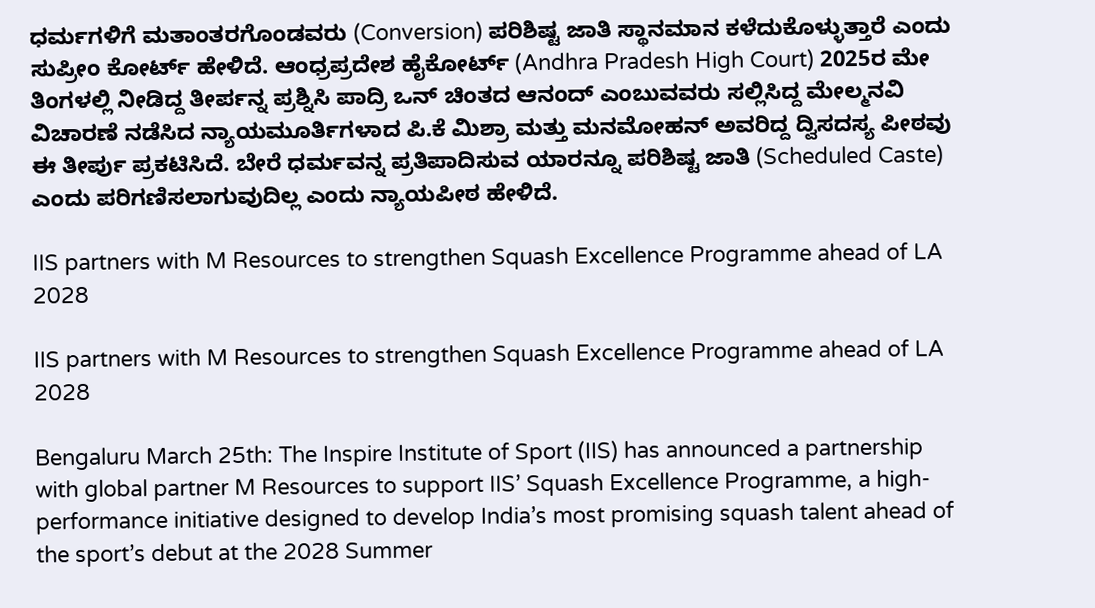ಧರ್ಮಗಳಿಗೆ ಮತಾಂತರಗೊಂಡವರು (Conversion) ಪರಿಶಿಷ್ಟ ಜಾತಿ ಸ್ಥಾನಮಾನ ಕಳೆದುಕೊಳ್ಳುತ್ತಾರೆ ಎಂದು ಸುಪ್ರೀಂ ಕೋರ್ಟ್ ಹೇಳಿದೆ. ಆಂಧ್ರಪ್ರದೇಶ ಹೈಕೋರ್ಟ್ (Andhra Pradesh High Court) 2025ರ ಮೇ ತಿಂಗಳಲ್ಲಿ ನೀಡಿದ್ದ ತೀರ್ಪನ್ನ ಪ್ರಶ್ನಿಸಿ ಪಾದ್ರಿ ಒನ್ ಚಿಂತದ ಆನಂದ್‌ ಎಂಬುವವರು ಸಲ್ಲಿಸಿದ್ದ ಮೇಲ್ಮನವಿ ವಿಚಾರಣೆ ನಡೆಸಿದ ನ್ಯಾಯಮೂರ್ತಿಗಳಾದ ಪಿ.ಕೆ ಮಿಶ್ರಾ ಮತ್ತು ಮನಮೋಹನ್‌ ಅವರಿದ್ದ ದ್ವಿಸದಸ್ಯ ಪೀಠವು ಈ ತೀರ್ಪು ಪ್ರಕಟಿಸಿದೆ. ಬೇರೆ ಧರ್ಮವನ್ನ ಪ್ರತಿಪಾದಿಸುವ ಯಾರನ್ನೂ ಪರಿಶಿಷ್ಟ ಜಾತಿ (Scheduled Caste) ಎಂದು ಪರಿಗಣಿಸಲಾಗುವುದಿಲ್ಲ ಎಂದು ನ್ಯಾಯಪೀಠ ಹೇಳಿದೆ.

IIS partners with M Resources to strengthen Squash Excellence Programme ahead of LA 2028

IIS partners with M Resources to strengthen Squash Excellence Programme ahead of LA 2028

Bengaluru March 25th: The Inspire Institute of Sport (IIS) has announced a partnership with global partner M Resources to support IIS’ Squash Excellence Programme, a high-performance initiative designed to develop India’s most promising squash talent ahead of the sport’s debut at the 2028 Summer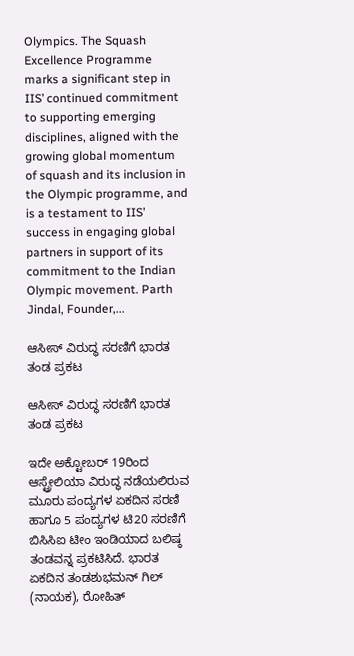Olympics. The Squash Excellence Programme marks a significant step in IIS’ continued commitment to supporting emerging disciplines, aligned with the growing global momentum of squash and its inclusion in the Olympic programme, and is a testament to IIS’ success in engaging global partners in support of its commitment to the Indian Olympic movement. Parth Jindal, Founder,...

ಆಸೀಸ್‌ ವಿರುದ್ಧ ಸರಣಿಗೆ ಭಾರತ ತಂಡ ಪ್ರಕಟ

ಆಸೀಸ್‌ ವಿರುದ್ಧ ಸರಣಿಗೆ ಭಾರತ ತಂಡ ಪ್ರಕಟ

ಇದೇ ಅಕ್ಟೋಬರ್‌ 19ರಿಂದ ಆಸ್ಟ್ರೇಲಿಯಾ ವಿರುದ್ಧ ನಡೆಯಲಿರುವ ಮೂರು ಪಂದ್ಯಗಳ ಏಕದಿನ ಸರಣಿ ಹಾಗೂ 5 ಪಂದ್ಯಗಳ ಟಿ20 ಸರಣಿಗೆ ಬಿಸಿಸಿಐ ಟೀಂ ಇಂಡಿಯಾದ ಬಲಿಷ್ಠ ತಂಡವನ್ನ ಪ್ರಕಟಿಸಿದೆ. ಭಾರತ ಏಕದಿನ ತಂಡಶುಭಮನ್ ಗಿಲ್ (ನಾಯಕ), ರೋಹಿತ್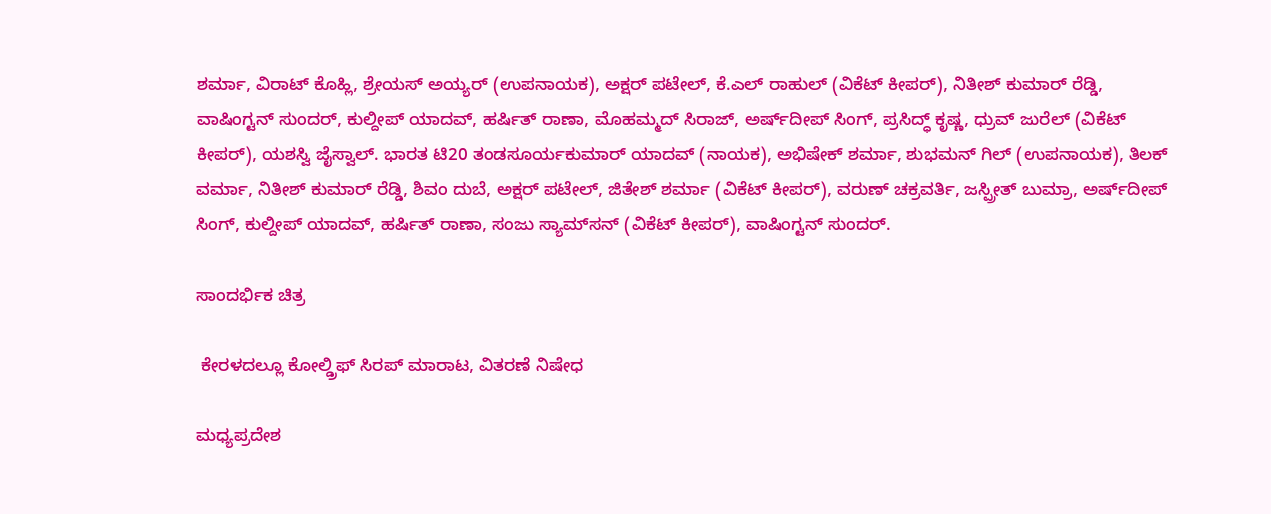ಶರ್ಮಾ, ವಿರಾಟ್ ಕೊಹ್ಲಿ, ಶ್ರೇಯಸ್ ಅಯ್ಯರ್ (ಉಪನಾಯಕ), ಅಕ್ಷರ್‌ ಪಟೇಲ್, ಕೆ.ಎಲ್ ರಾಹುಲ್ (ವಿಕೆಟ್‌ ಕೀಪರ್‌), ನಿತೀಶ್ ಕುಮಾರ್ ರೆಡ್ಡಿ, ವಾಷಿಂಗ್ಟನ್ ಸುಂದರ್, ಕುಲ್ದೀಪ್‌ ಯಾದವ್, ಹರ್ಷಿತ್ ರಾಣಾ, ಮೊಹಮ್ಮದ್ ಸಿರಾಜ್, ಅರ್ಷ್‌ದೀಪ್ ಸಿಂಗ್, ಪ್ರಸಿದ್ಧ್‌ ಕೃಷ್ಣ, ಧ್ರುವ್‌ ಜುರೆಲ್ (ವಿಕೆಟ್‌ ಕೀಪರ್‌), ಯಶಸ್ವಿ ಜೈಸ್ವಾಲ್‌. ಭಾರತ ಟಿ20 ತಂಡಸೂರ್ಯಕುಮಾರ್ ಯಾದವ್ (ನಾಯಕ), ಅಭಿಷೇಕ್ ಶರ್ಮಾ, ಶುಭಮನ್ ಗಿಲ್ (ಉಪನಾಯಕ), ತಿಲಕ್ ವರ್ಮಾ, ನಿತೀಶ್ ಕುಮಾರ್ ರೆಡ್ಡಿ, ಶಿವಂ ದುಬೆ, ಅಕ್ಷರ್ ಪಟೇಲ್, ಜಿತೇಶ್ ಶರ್ಮಾ (ವಿಕೆಟ್‌ ಕೀಪರ್‌), ವರುಣ್ ಚಕ್ರವರ್ತಿ, ಜಸ್ಪ್ರೀತ್‌ ಬುಮ್ರಾ, ಅರ್ಷ್‌ದೀಪ್ ಸಿಂಗ್, ಕುಲ್ದೀಪ್‌ ಯಾದವ್, ಹರ್ಷಿತ್ ರಾಣಾ, ಸಂಜು ಸ್ಯಾಮ್‌ಸನ್ (ವಿಕೆಟ್‌ ಕೀಪರ್‌), ವಾಷಿಂಗ್ಟನ್‌ ಸುಂದರ್‌.

ಸಾಂದರ್ಭಿಕ ಚಿತ್ರ

 ಕೇರಳದಲ್ಲೂ ಕೋಲ್ಡ್ರಿಫ್ ಸಿರಪ್ ಮಾರಾಟ, ವಿತರಣೆ ನಿಷೇಧ

ಮಧ್ಯಪ್ರದೇಶ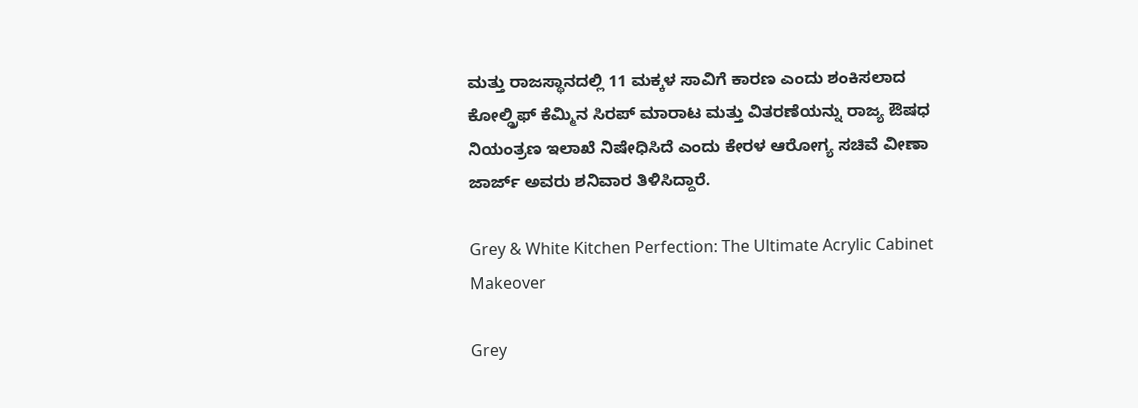ಮತ್ತು ರಾಜಸ್ಥಾನದಲ್ಲಿ 11 ಮಕ್ಕಳ ಸಾವಿಗೆ ಕಾರಣ ಎಂದು ಶಂಕಿಸಲಾದ ಕೋಲ್ಡ್ರಿಫ್ ಕೆಮ್ಮಿನ ಸಿರಪ್ ಮಾರಾಟ ಮತ್ತು ವಿತರಣೆಯನ್ನು ರಾಜ್ಯ ಔಷಧ ನಿಯಂತ್ರಣ ಇಲಾಖೆ ನಿಷೇಧಿಸಿದೆ ಎಂದು ಕೇರಳ ಆರೋಗ್ಯ ಸಚಿವೆ ವೀಣಾ ಜಾರ್ಜ್ ಅವರು ಶನಿವಾರ ತಿಳಿಸಿದ್ದಾರೆ.

Grey & White Kitchen Perfection: The Ultimate Acrylic Cabinet Makeover

Grey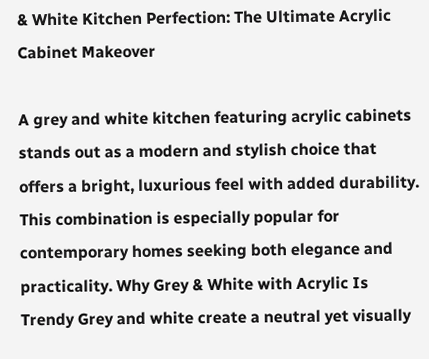& White Kitchen Perfection: The Ultimate Acrylic Cabinet Makeover

A grey and white kitchen featuring acrylic cabinets stands out as a modern and stylish choice that offers a bright, luxurious feel with added durability. This combination is especially popular for contemporary homes seeking both elegance and practicality. Why Grey & White with Acrylic Is Trendy Grey and white create a neutral yet visually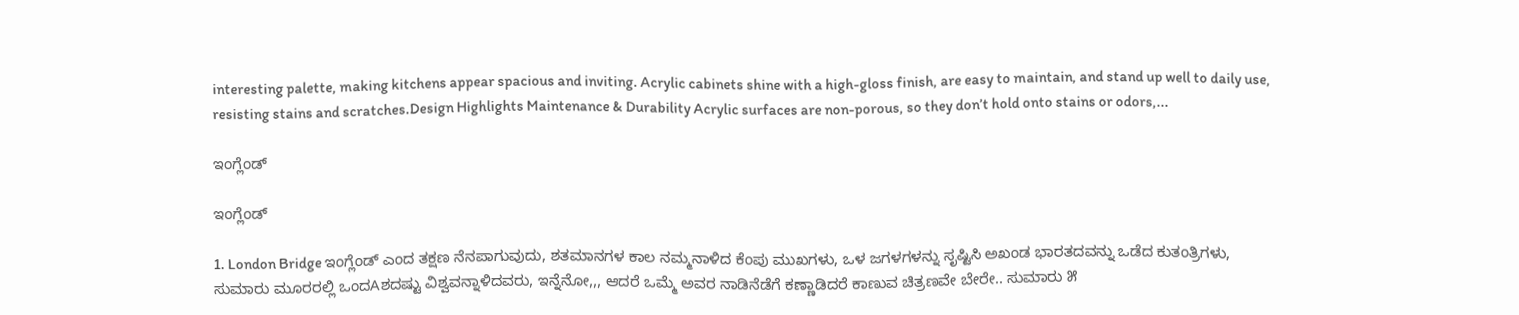interesting palette, making kitchens appear spacious and inviting. Acrylic cabinets shine with a high-gloss finish, are easy to maintain, and stand up well to daily use, resisting stains and scratches.Design Highlights Maintenance & Durability Acrylic surfaces are non-porous, so they don’t hold onto stains or odors,...

ಇಂಗ್ಲೆಂಡ್

ಇಂಗ್ಲೆಂಡ್

1. London Bridge ಇಂಗ್ಲೆಂಡ್ ಎಂದ ತಕ್ಷಣ ನೆನಪಾಗುವುದು, ಶತಮಾನಗಳ ಕಾಲ ನಮ್ಮನಾಳಿದ ಕೆಂಪು ಮುಖಗಳು, ಒಳ ಜಗಳಗಳನ್ನು ಸೃಷ್ಟಿಸಿ ಅಖಂಡ ಭಾರತದವನ್ನು ಒಡೆದ ಕುತಂತ್ರಿಗಳು, ಸುಮಾರು ಮೂರರಲ್ಲಿ ಒಂದAಶದಷ್ಟು ವಿಶ್ವವನ್ನಾಳಿದವರು, ಇನ್ನೆನೋ,,, ಆದರೆ ಒಮ್ಮೆ ಅವರ ನಾಡಿನೆಡೆಗೆ ಕಣ್ಣಾಡಿದರೆ ಕಾಣುವ ಚಿತ್ರಣವೇ ಬೇರೇ.. ಸುಮಾರು ೫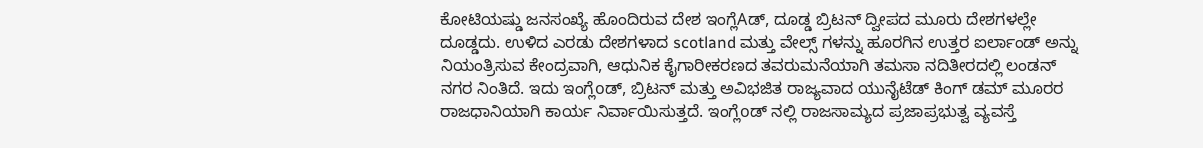ಕೋಟಿಯಷ್ಡು ಜನಸಂಖ್ಯೆ ಹೊಂದಿರುವ ದೇಶ ಇಂಗ್ಲೆAಡ್, ದೂಡ್ಡ ಬ್ರಿಟನ್ ದ್ವೀಪದ ಮೂರು ದೇಶಗಳಲ್ಲೇ ದೂಡ್ಡದು. ಉಳಿದ ಎರಡು ದೇಶಗಳಾದ scotland ಮತ್ತು ವೇಲ್ಸ್ ಗಳನ್ನು ಹೂರಗಿನ ಉತ್ತರ ಐರ್ಲಾಂಡ್ ಅನ್ನು ನಿಯಂತ್ರಿಸುವ ಕೇಂದ್ರವಾಗಿ, ಆಧುನಿಕ ಕೈಗಾರೀಕರಣದ ತವರುಮನೆಯಾಗಿ ತಮಸಾ ನದಿತೀರದಲ್ಲಿ ಲಂಡನ್ ನಗರ ನಿಂತಿದೆ. ಇದು ಇಂಗ್ಲೆoಡ್, ಬ್ರಿಟನ್ ಮತ್ತು ಅವಿಭಜಿತ ರಾಜ್ಯವಾದ ಯುನೈಟೆಡ್ ಕಿಂಗ್ ಡಮ್ ಮೂರರ ರಾಜಧಾನಿಯಾಗಿ ಕಾರ್ಯ ನಿರ್ವಾಯಿಸುತ್ತದೆ. ಇಂಗ್ಲೆoಡ್ ನಲ್ಲಿ ರಾಜಸಾಮ್ಯದ ಪ್ರಜಾಪ್ರಭುತ್ವ ವ್ಯವಸ್ತೆ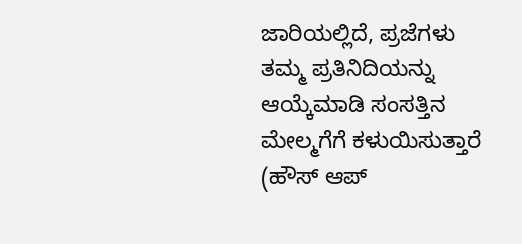ಜಾರಿಯಲ್ಲಿದೆ, ಪ್ರಜೆಗಳು ತಮ್ಮ ಪ್ರತಿನಿದಿಯನ್ನು ಆಯ್ಕೆಮಾಡಿ ಸಂಸತ್ತಿನ ಮೇಲ್ಮಗೆಗೆ ಕಳುಯಿಸುತ್ತಾರೆ (ಹೌಸ್ ಆಪ್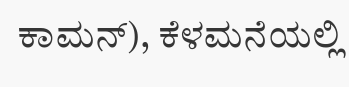ಕಾಮನ್), ಕೆಳಮನೆಯಲ್ಲಿ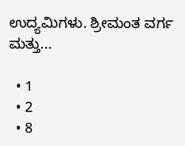ಉದ್ಯಮಿಗಳು. ಶ್ರೀಮಂತ ವರ್ಗ ಮತ್ತು...

  • 1
  • 2
  • 8